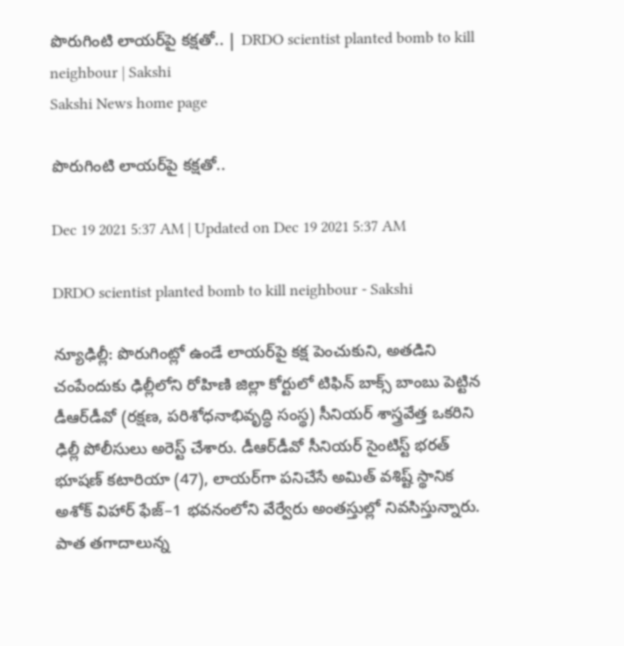పొరుగింటి లాయర్‌పై కక్షతో.. | DRDO scientist planted bomb to kill neighbour | Sakshi
Sakshi News home page

పొరుగింటి లాయర్‌పై కక్షతో..

Dec 19 2021 5:37 AM | Updated on Dec 19 2021 5:37 AM

DRDO scientist planted bomb to kill neighbour - Sakshi

న్యూఢిల్లీ: పొరుగింట్లో ఉండే లాయర్‌పై కక్ష పెంచుకుని, అతడిని చంపేందుకు ఢిల్లీలోని రోహిణి జిల్లా కోర్టులో టిఫిన్‌ బాక్స్‌ బాంబు పెట్టిన డీఆర్‌డీవో (రక్షణ, పరిశోధనాభివృద్ధి సంస్థ) సీనియర్‌ శాస్త్రవేత్త ఒకరిని ఢిల్లీ పోలీసులు అరెస్ట్‌ చేశారు. డీఆర్‌డీవో సీనియర్‌ సైంటిస్ట్‌ భరత్‌ భూషణ్‌ కటారియా (47), లాయర్‌గా పనిచేసే అమిత్‌ వశిష్ట్‌ స్థానిక అశోక్‌ విహార్‌ ఫేజ్‌–1 భవనంలోని వేర్వేరు అంతస్తుల్లో నివసిస్తున్నారు. పాత తగాదాలున్న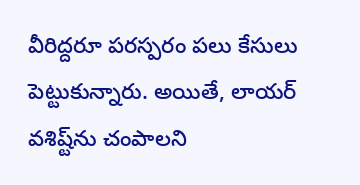వీరిద్దరూ పరస్పరం పలు కేసులు పెట్టుకున్నారు. అయితే, లాయర్‌ వశిష్ట్‌ను చంపాలని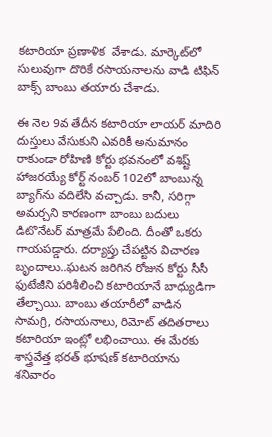కటారియా ప్రణాళిక  వేశాడు. మార్కెట్‌లో సులువుగా దొరికే రసాయనాలను వాడి టిఫిన్‌ బాక్స్‌ బాంబు తయారు చేశాడు.

ఈ నెల 9వ తేదీన కటారియా లాయర్‌ మాదిరి దుస్తులు వేసుకుని ఎవరికీ అనుమానం రాకుండా రోహిణి కోర్టు భవనంలో వశిష్ట్‌ హాజరయ్యే కోర్ట్‌ నంబర్‌ 102లో బాంబున్న బ్యాగ్‌ను వదిలేసి వచ్చాడు. కానీ, సరిగ్గా అమర్చని కారణంగా బాంబు బదులు డిటొనేటర్‌ మాత్రమే పేలింది. దీంతో ఒకరు గాయపడ్డారు. దర్యాప్తు చేపట్టిన విచారణ బృందాలు..ఘటన జరిగిన రోజున కోర్టు సీసీ ఫుటేజీని పరిశీలించి కటారియానే బాధ్యుడిగా తేల్చాయి. బాంబు తయారీలో వాడిన సామగ్రి, రసాయనాలు, రిమోట్‌ తదితరాలు కటారియా ఇంట్లో లభించాయి. ఈ మేరకు శాస్త్రవేత్త భరత్‌ భూషణ్‌ కటారియాను శనివారం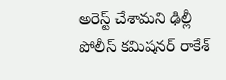అరెస్ట్‌ చేశామని ఢిల్లీ పోలీస్‌ కమిషనర్‌ రాకేశ్‌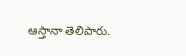ఆస్తానా తెలిపారు.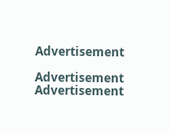Advertisement

Advertisement
Advertisement